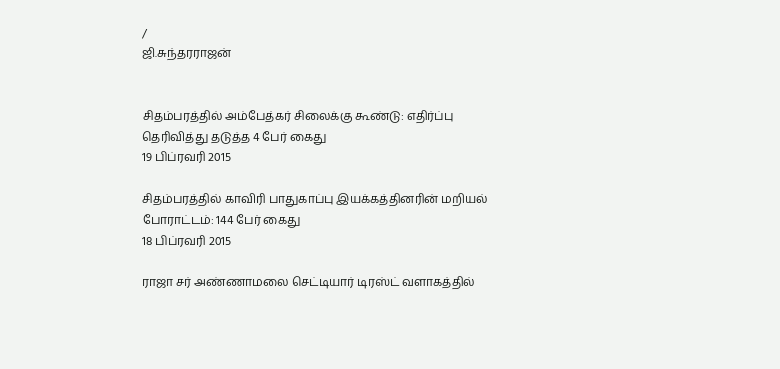/
ஜி.சுந்தரராஜன்


சிதம்பரத்தில் அம்பேத்கர் சிலைக்கு கூண்டு: எதிர்ப்பு தெரிவித்து தடுத்த 4 பேர் கைது
19 பிப்ரவரி 2015

சிதம்பரத்தில் காவிரி பாதுகாப்பு இயக்கத்தினரின் மறியல் போராட்டம்: 144 பேர் கைது
18 பிப்ரவரி 2015

ராஜா சர் அண்ணாமலை செட்டியார் டிரஸ்ட் வளாகத்தில்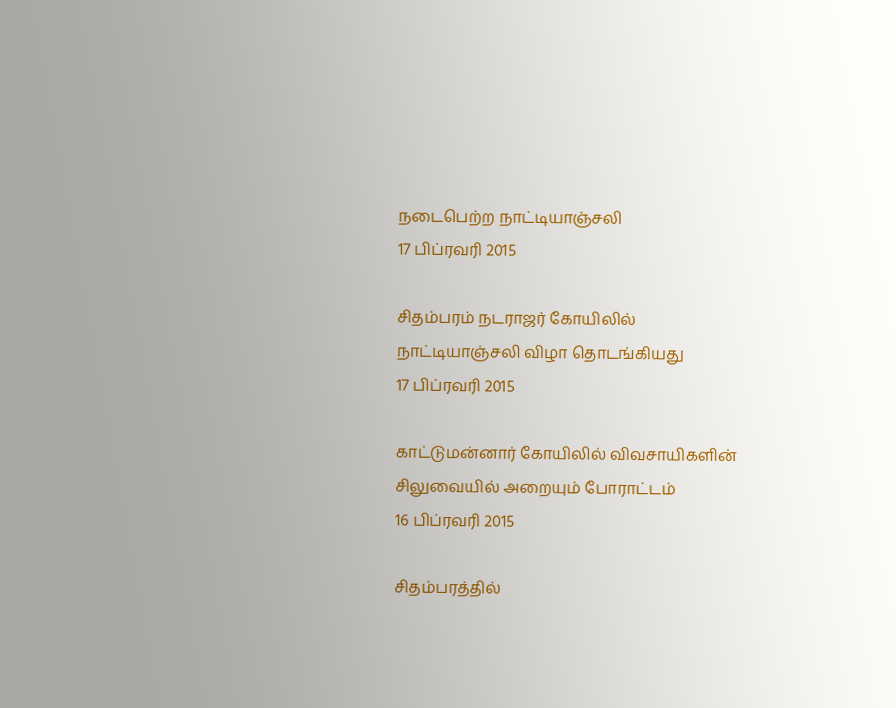நடைபெற்ற நாட்டியாஞ்சலி
17 பிப்ரவரி 2015

சிதம்பரம் நடராஜர் கோயிலில் நாட்டியாஞ்சலி விழா தொடங்கியது
17 பிப்ரவரி 2015

காட்டுமன்னார் கோயிலில் விவசாயிகளின் சிலுவையில் அறையும் போராட்டம்
16 பிப்ரவரி 2015

சிதம்பரத்தில்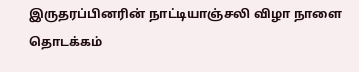இருதரப்பினரின் நாட்டியாஞ்சலி விழா நாளை தொடக்கம்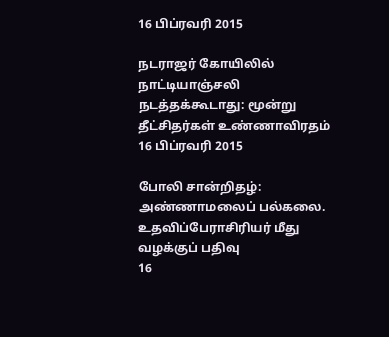16 பிப்ரவரி 2015

நடராஜர் கோயிலில் நாட்டியாஞ்சலி நடத்தக்கூடாது: மூன்று தீட்சிதர்கள் உண்ணாவிரதம்
16 பிப்ரவரி 2015

போலி சான்றிதழ்: அண்ணாமலைப் பல்கலை. உதவிப்பேராசிரியர் மீது வழக்குப் பதிவு
16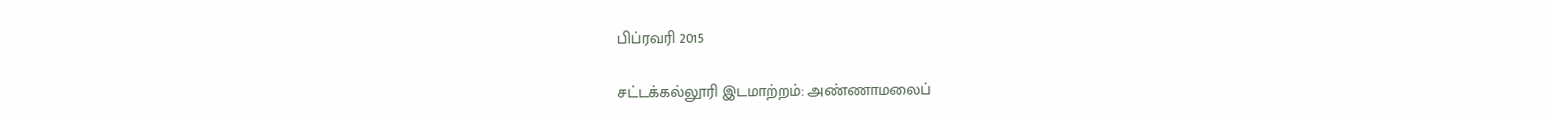பிப்ரவரி 2015

சட்டக்கல்லூரி இடமாற்றம்: அண்ணாமலைப்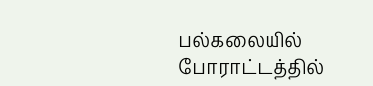பல்கலையில் போராட்டத்தில்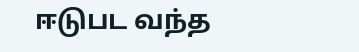ஈடுபட வந்த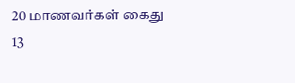20 மாணவர்கள் கைது
13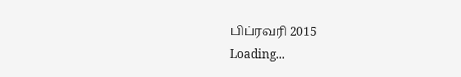பிப்ரவரி 2015
Loading...